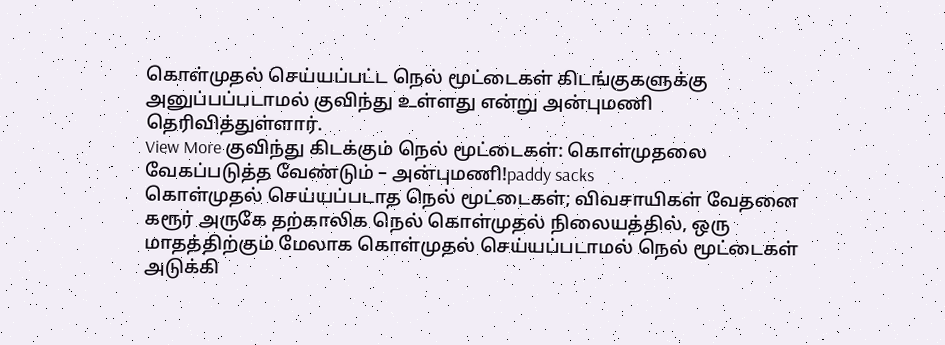கொள்முதல் செய்யப்பட்ட நெல் மூட்டைகள் கிடங்குகளுக்கு அனுப்பப்படாமல் குவிந்து உள்ளது என்று அன்புமணி தெரிவித்துள்ளார்.
View More குவிந்து கிடக்கும் நெல் மூட்டைகள்: கொள்முதலை வேகப்படுத்த வேண்டும் – அன்புமணி!paddy sacks
கொள்முதல் செய்யப்படாத நெல் மூட்டைகள்; விவசாயிகள் வேதனை
கரூர் அருகே தற்காலிக நெல் கொள்முதல் நிலையத்தில், ஒரு மாதத்திற்கும் மேலாக கொள்முதல் செய்யப்படாமல் நெல் மூட்டைகள் அடுக்கி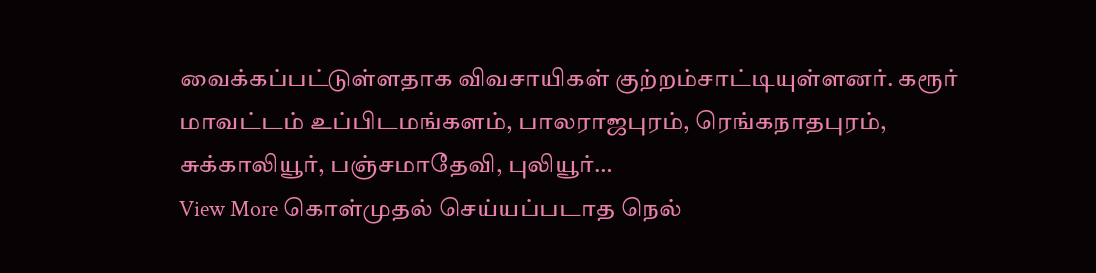வைக்கப்பட்டுள்ளதாக விவசாயிகள் குற்றம்சாட்டியுள்ளனர். கரூர் மாவட்டம் உப்பிடமங்களம், பாலராஜபுரம், ரெங்கநாதபுரம், சுக்காலியூர், பஞ்சமாதேவி, புலியூர்…
View More கொள்முதல் செய்யப்படாத நெல்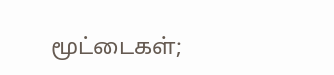மூட்டைகள்;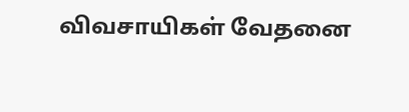விவசாயிகள் வேதனை